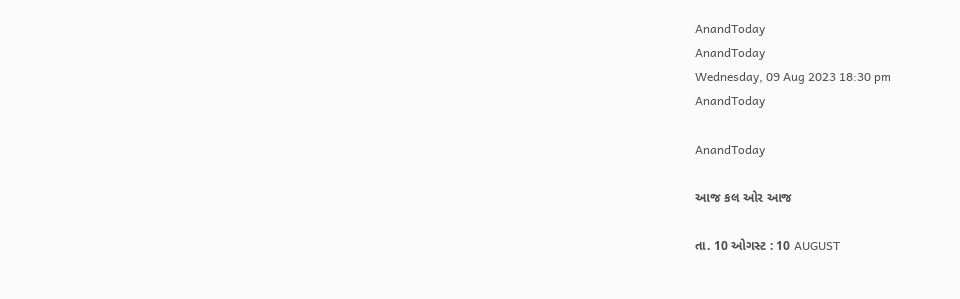AnandToday
AnandToday
Wednesday, 09 Aug 2023 18:30 pm
AnandToday

AnandToday

આજ કલ ઓર આજ

તા. 10 ઓગસ્ટ : 10 AUGUST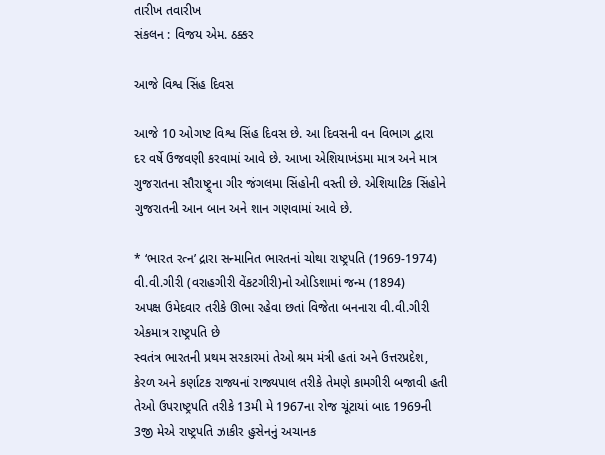તારીખ તવારીખ
સંકલન : વિજય એમ. ઠક્કર

આજે વિશ્વ સિંહ દિવસ

આજે 10 ઓગષ્ટ વિશ્વ સિંહ દિવસ છે. આ દિવસની વન વિભાગ દ્વારા દર વર્ષે ઉજવણી કરવામાં આવે છે. આખા એશિયાખંડમા માત્ર અને માત્ર ગુજરાતના સૌરાષ્ટ્ર્ના ગીર જંગલમા સિંહોની વસ્તી છે. એશિયાટિક સિંહોને ગુજરાતની આન બાન અને શાન ગણવામાં આવે છે.

* ‘ભારત રત્ન’ દ્રારા સન્માનિત ભારતનાં ચોથા રાષ્ટ્રપતિ (1969-1974) વી.વી.ગીરી (વરાહગીરી વેંકટગીરી)નો ઓડિશામાં જન્મ (1894)
અપક્ષ ઉમેદવાર તરીકે ઊભા રહેવા છતાં વિજેતા બનનારા વી.વી.ગીરી એકમાત્ર રાષ્ટ્રપતિ છે
સ્વતંત્ર ભારતની પ્રથમ સરકારમાં તેઓ શ્રમ મંત્રી હતાં અને ઉત્તરપ્રદેશ, કેરળ અને કર્ણાટક રાજ્યનાં રાજ્યપાલ તરીકે તેમણે કામગીરી બજાવી હતી
તેઓ ઉપરાષ્ટ્રપતિ તરીકે 13મી મે 1967ના રોજ ચૂંટાયાં બાદ 1969ની 3જી મેએ રાષ્ટ્રપતિ ઝાકીર હુસેનનું અચાનક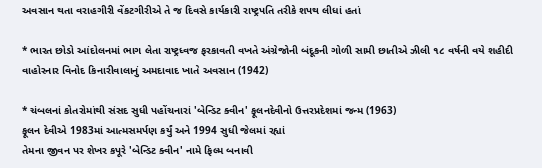અવસાન થતા વરાહગીરી વેંકટગીરીએ તે જ દિવસે કાર્યકારી રાષ્ટ્રપતિ તરીકે શપથ લીધાં હતાં

* ભારત છોડો આંદોલનમાં ભાગ લેતા રાષ્ટ્રધ્વજ ફરકાવતી વખતે અંગ્રેજોની બંદૂકની ગોળી સામી છાતીએ ઝીલી ૧૮ વર્ષની વયે શહીદી વાહોરનાર વિનોદ કિનારીવાલાનું અમદાવાદ ખાતે અવસાન (1942)

* ચંબલનાં કોતરોમાંથી સંસદ સુધી પહોંચનારાં 'બેન્ડિટ ક્વીન' ફૂલનદેવીનો ઉત્તરપ્રદેશમાં જન્મ (1963)
ફૂલન દેવીએ 1983માં આત્મસમર્પણ કર્યું અને 1994 સુધી જેલમાં રહ્યાં
તેમના જીવન પર શેખર કપૂરે 'બેન્ડિટ ક્વીન' નામે ફિલ્મ બનાવી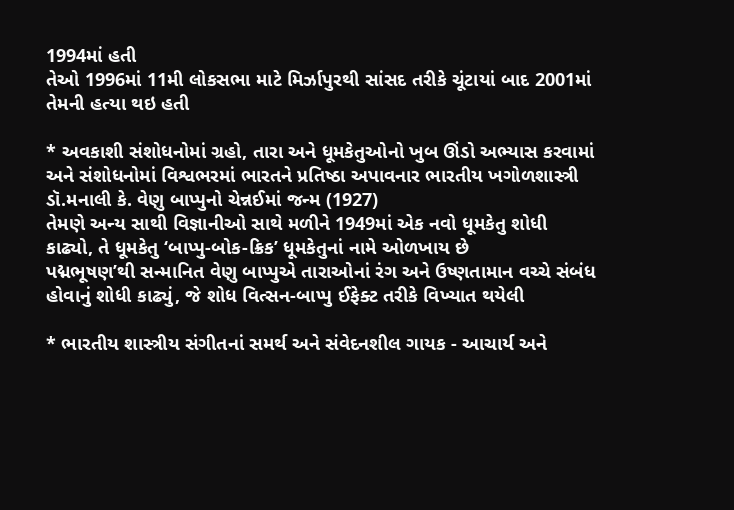1994માં હતી
તેઓ 1996માં 11મી લોકસભા માટે મિર્ઝાપુરથી સાંસદ તરીકે ચૂંટાયાં બાદ 2001માં તેમની હત્યા થઇ હતી

* અવકાશી સંશોધનોમાં ગ્રહો, તારા અને ધૂમકેતુઓનો ખુબ ઊંડો અભ્યાસ કરવામાં અને સંશોધનોમાં વિશ્વભરમાં ભારતને પ્રતિષ્ઠા અપાવનાર ભારતીય ખગોળશાસ્ત્રી ડૉ.મનાલી કે. વેણુ બાપ્પુનો ચેન્નઈમાં જન્મ (1927)
તેમણે અન્ય સાથી વિજ્ઞાનીઓ સાથે મળીને 1949માં એક નવો ધૂમકેતુ શોધી કાઢ્યો, તે ધૂમકેતુ ‘બાપ્પુ-બોક-ક્રિક’ ધૂમકેતુનાં નામે ઓળખાય છે
પદ્મભૂષણ’થી સન્માનિત વેણુ બાપ્પુએ તારાઓનાં રંગ અને ઉષ્ણતામાન વચ્ચે સંબંધ હોવાનું શોધી કાઢ્યું, જે શોધ વિત્સન-બાપ્પુ ઈફેક્ટ તરીકે વિખ્યાત થયેલી

* ભારતીય શાસ્ત્રીય સંગીતનાં સમર્થ અને સંવેદનશીલ ગાયક - આચાર્ય અને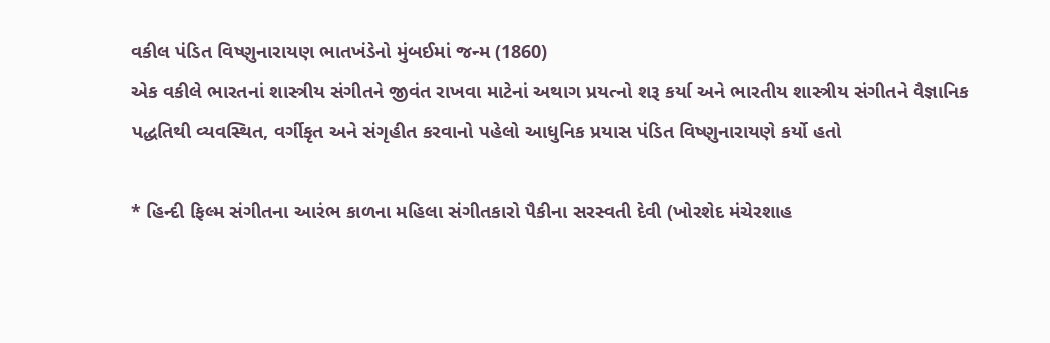વકીલ પંડિત વિષ્ણુનારાયણ ભાતખંડેનો મુંબઈમાં જન્મ (1860)
એક વકીલે ભારતનાં શાસ્ત્રીય સંગીતને જીવંત રાખવા માટેનાં અથાગ પ્રયત્નો શરૂ કર્યા અને ભારતીય શાસ્ત્રીય સંગીતને વૈજ્ઞાનિક પદ્ધતિથી વ્યવસ્થિત, વર્ગીકૃત અને સંગૃહીત કરવાનો પહેલો આધુનિક પ્રયાસ પંડિત વિષ્ણુનારાયણે કર્યો હતો

* હિન્દી ફિલ્મ સંગીતના આરંભ કાળના મહિલા સંગીતકારો પૈકીના સરસ્વતી દેવી (ખોરશેદ મંચેરશાહ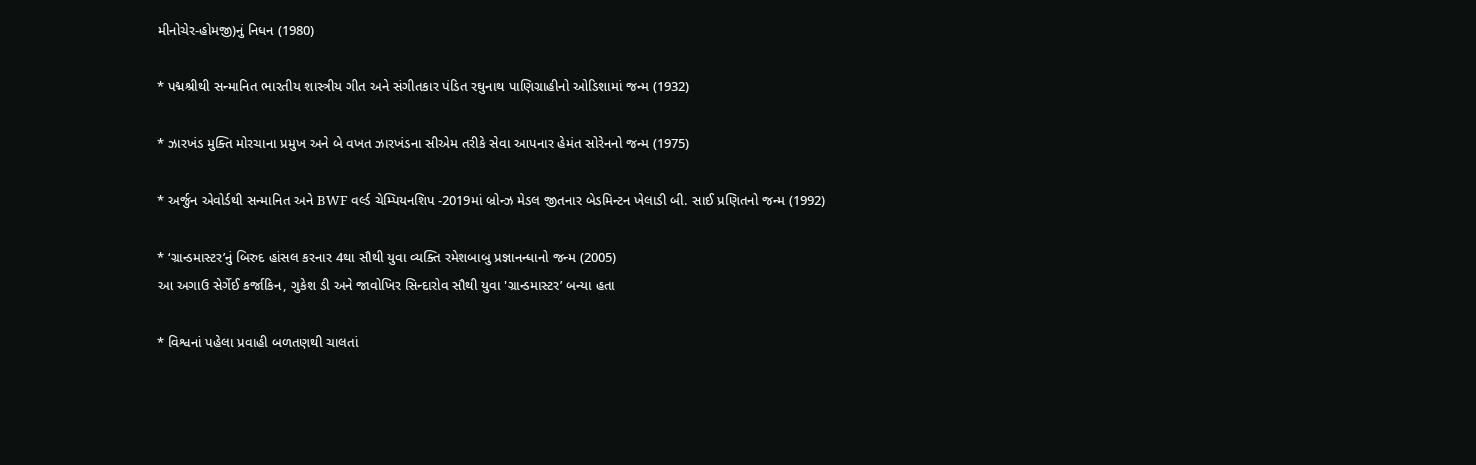મીનોચેર-હોમજી)નું નિધન (1980)

* પદ્મશ્રીથી સન્માનિત ભારતીય શાસ્ત્રીય ગીત અને સંગીતકાર પંડિત રઘુનાથ પાણિગ્રાહીનો ઓડિશામાં જન્મ (1932)

* ઝારખંડ મુક્તિ મોરચાના પ્રમુખ અને બે વખત ઝારખંડના સીએમ તરીકે સેવા આપનાર હેમંત સોરેનનો જન્મ (1975)

* અર્જુન એવોર્ડથી સન્માનિત અને BWF વર્લ્ડ ચેમ્પિયનશિપ -2019માં બ્રોન્ઝ મેડલ જીતનાર બેડમિન્ટન ખેલાડી બી. સાઈ પ્રણિતનો જન્મ (1992)

* ‘ગ્રાન્ડમાસ્ટર’નું બિરુદ હાંસલ કરનાર 4થા સૌથી યુવા વ્યક્તિ રમેશબાબુ પ્રજ્ઞાનન્ધાનો જન્મ (2005)
આ અગાઉ સેર્ગેઈ કર્જાકિન, ગુકેશ ડી અને જાવોખિર સિન્દારોવ સૌથી યુવા 'ગ્રાન્ડમાસ્ટર’ બન્યા હતા

* વિશ્વનાં પહેલા પ્રવાહી બળતણથી ચાલતાં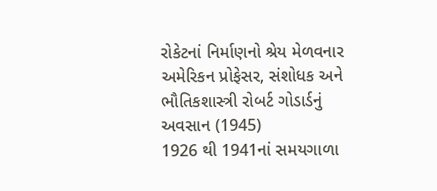રોકેટનાં નિર્માણનો શ્રેય મેળવનાર અમેરિકન પ્રોફેસર, સંશોધક અને ભૌતિકશાસ્ત્રી રોબર્ટ ગોડાર્ડનું અવસાન (1945)
1926 થી 1941નાં સમયગાળા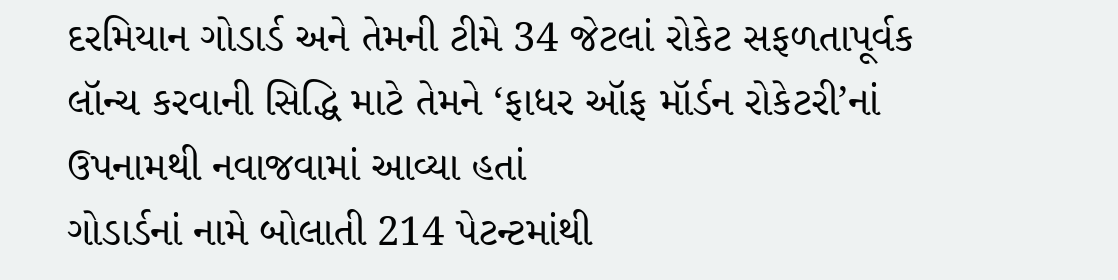દરમિયાન ગોડાર્ડ અને તેમની ટીમે 34 જેટલાં રોકેટ સફળતાપૂર્વક લૉન્ચ કરવાની સિદ્ધિ માટે તેમને ‘ફાધર ઑફ મૉર્ડન રોકેટરી’નાં ઉપનામથી નવાજવામાં આવ્યા હતાં
ગોડાર્ડનાં નામે બોલાતી 214 પેટન્ટમાંથી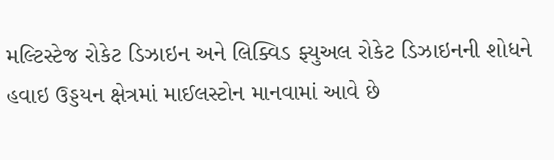મલ્ટિસ્ટેજ રોકેટ ડિઝાઇન અને લિક્વિડ ફ્યુઅલ રોકેટ ડિઝાઇનની શોધને હવાઇ ઉડ્ડયન ક્ષેત્રમાં માઈલસ્ટોન માનવામાં આવે છે